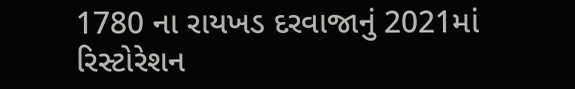1780 ના રાયખડ દરવાજાનું 2021માં રિસ્ટોરેશન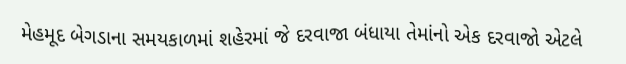મેહમૂદ બેગડાના સમયકાળમાં શહેરમાં જે દરવાજા બંધાયા તેમાંનો એક દરવાજો એટલે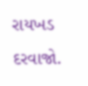રાયખડ દરવાજો.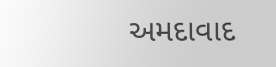અમદાવાદ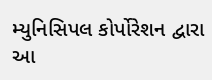મ્યુનિસિપલ કોર્પોરેશન દ્વારા આ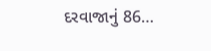દરવાજાનું 86…